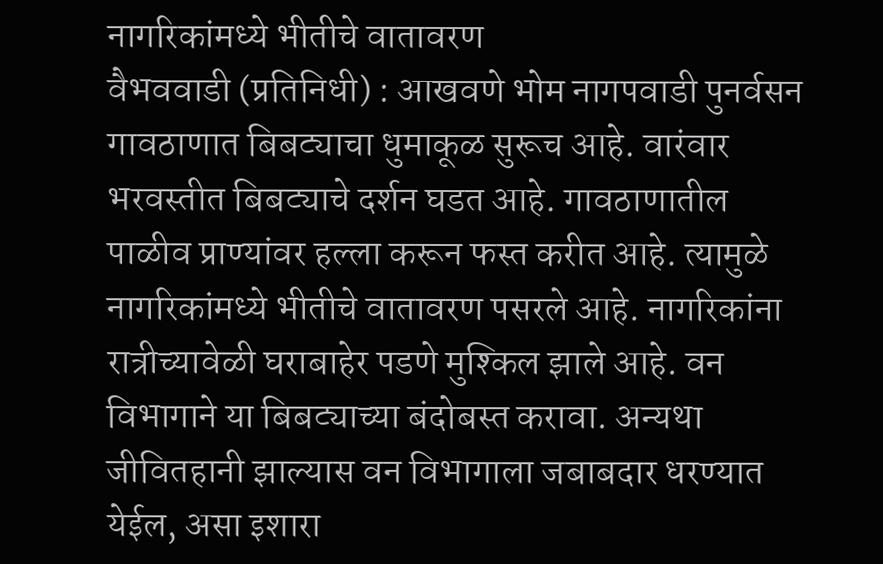नागरिकांमध्ये भीतीचे वातावरण
वैभववाडी (प्रतिनिधी) : आखवणे भोम नागपवाडी पुनर्वसन गावठाणात बिबट्याचा धुमाकूळ सुरूच आहे. वारंवार भरवस्तीत बिबट्याचे दर्शन घडत आहे. गावठाणातील पाळीव प्राण्यांवर हल्ला करून फस्त करीत आहे. त्यामुळे नागरिकांमध्ये भीतीचे वातावरण पसरले आहे. नागरिकांना रात्रीच्यावेळी घराबाहेर पडणे मुश्किल झाले आहे. वन विभागाने या बिबट्याच्या बंदोबस्त करावा. अन्यथा जीवितहानी झाल्यास वन विभागाला जबाबदार धरण्यात येईल, असा इशारा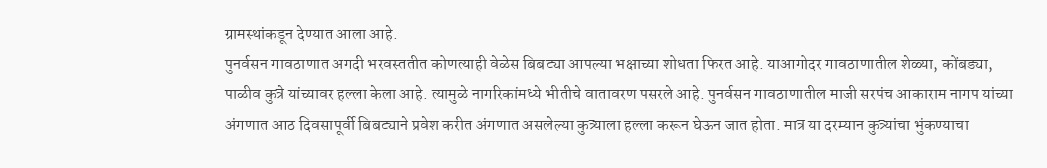ग्रामस्थांकडून देण्यात आला आहे.
पुनर्वसन गावठाणात अगदी भरवस्ततीत कोणत्याही वेळेस बिबट्या आपल्या भक्षाच्या शोधता फिरत आहे. याआगोदर गावठाणातील शेळ्या, कोंबड्या, पाळीव कुत्रे यांच्यावर हल्ला केला आहे. त्यामुळे नागरिकांमध्ये भीतीचे वातावरण पसरले आहे. पुनर्वसन गावठाणातील माजी सरपंच आकाराम नागप यांच्या अंगणात आठ दिवसापूर्वी बिबट्याने प्रवेश करीत अंगणात असलेल्या कुत्र्याला हल्ला करून घेऊन जात होता. मात्र या दरम्यान कुत्र्यांचा भुंकण्याचा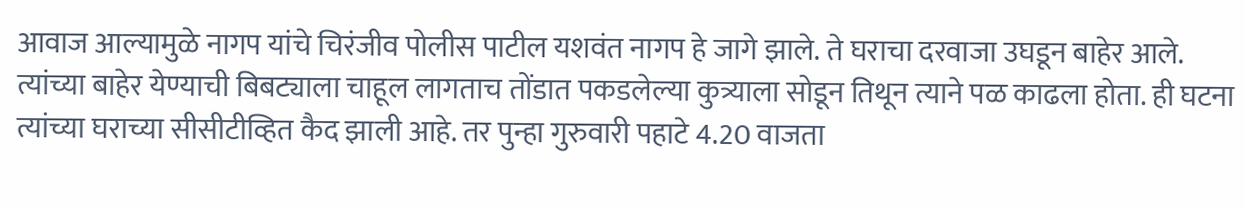आवाज आल्यामुळे नागप यांचे चिरंजीव पोलीस पाटील यशवंत नागप हे जागे झाले. ते घराचा दरवाजा उघडून बाहेर आले. त्यांच्या बाहेर येण्याची बिबट्याला चाहूल लागताच तोंडात पकडलेल्या कुत्र्याला सोडून तिथून त्याने पळ काढला होता. ही घटना त्यांच्या घराच्या सीसीटीव्हित कैद झाली आहे. तर पुन्हा गुरुवारी पहाटे 4.20 वाजता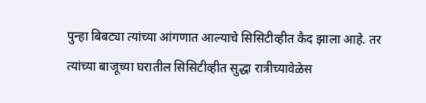पुन्हा बिबट्या त्यांच्या आंगणात आल्याचे सिसिटीव्हीत कैद झाला आहे. तर त्यांच्या बाजूच्या घरातील सिसिटीव्हीत सुद्धा रात्रीच्यावेळेस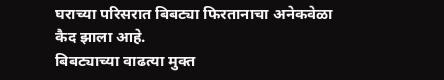घराच्या परिसरात बिबट्या फिरतानाचा अनेकवेळा कैद झाला आहे.
बिबट्याच्या वाढत्या मुक्त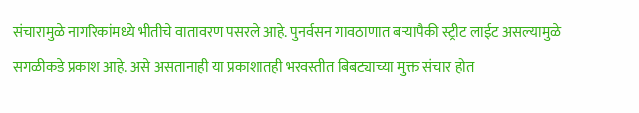संचारामुळे नागरिकांमध्ये भीतीचे वातावरण पसरले आहे. पुनर्वसन गावठाणात बऱ्यापैकी स्ट्रीट लाईट असल्यामुळे सगळीकडे प्रकाश आहे. असे असतानाही या प्रकाशातही भरवस्तीत बिबट्याच्या मुक्त संचार होत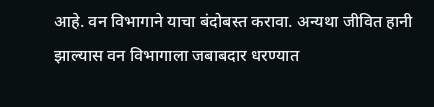आहे. वन विभागाने याचा बंदोबस्त करावा. अन्यथा जीवित हानी झाल्यास वन विभागाला जबाबदार धरण्यात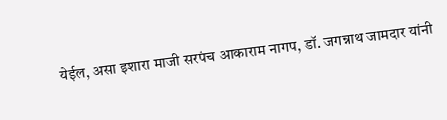येईल, असा इशारा माजी सरपंच आकाराम नागप, डॉ. जगन्नाथ जामदार यांनी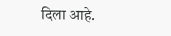दिला आहे.